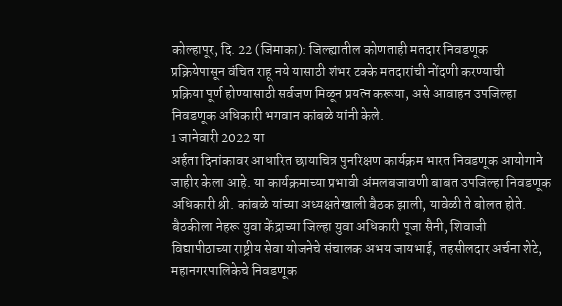कोल्हापूर, दि. 22 (जिमाका): जिल्ह्यातील कोणताही मतदार निवडणूक
प्रक्रियेपासून वंचित राहू नये यासाठी शंभर टक्के मतदारांची नोंदणी करण्याची
प्रक्रिया पूर्ण होण्यासाठी सर्वजण मिळून प्रयत्न करूया, असे आवाहन उपजिल्हा
निवडणूक अधिकारी भगवान कांबळे यांनी केले.
1 जानेवारी 2022 या
अर्हता दिनांकावर आधारित छायाचित्र पुनरिक्षण कार्यक्रम भारत निवडणूक आयोगाने
जाहीर केला आहे. या कार्यक्रमाच्या प्रभावी अंमलबजावणी बाबत उपजिल्हा निवडणूक
अधिकारी श्री. कांबळे यांच्या अध्यक्षतेखाली बैठक झाली, यावेळी ते बोलत होते.
बैठकीला नेहरू युवा केंद्राच्या जिल्हा युवा अधिकारी पूजा सैनी, शिवाजी
विद्यापीठाच्या राष्ट्रीय सेवा योजनेचे संचालक अभय जायभाई, तहसीलदार अर्चना शेटे,
महानगरपालिकेचे निवडणूक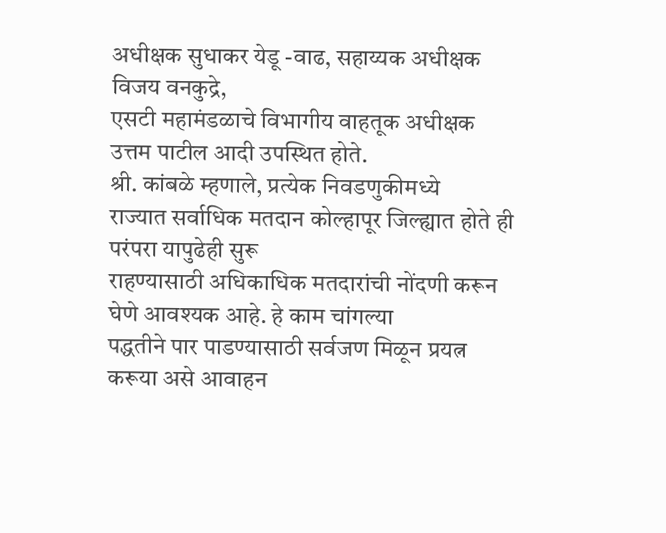अधीक्षक सुधाकर येडू -वाढ, सहाय्यक अधीक्षक विजय वनकुद्रे,
एसटी महामंडळाचे विभागीय वाहतूक अधीक्षक उत्तम पाटील आदी उपस्थित होते.
श्री. कांबळे म्हणाले, प्रत्येक निवडणुकीमध्ये
राज्यात सर्वाधिक मतदान कोल्हापूर जिल्ह्यात होते ही परंपरा यापुढेही सुरू
राहण्यासाठी अधिकाधिक मतदारांची नोंदणी करून घेणे आवश्यक आहे. हे काम चांगल्या
पद्धतीने पार पाडण्यासाठी सर्वजण मिळून प्रयत्न करूया असे आवाहन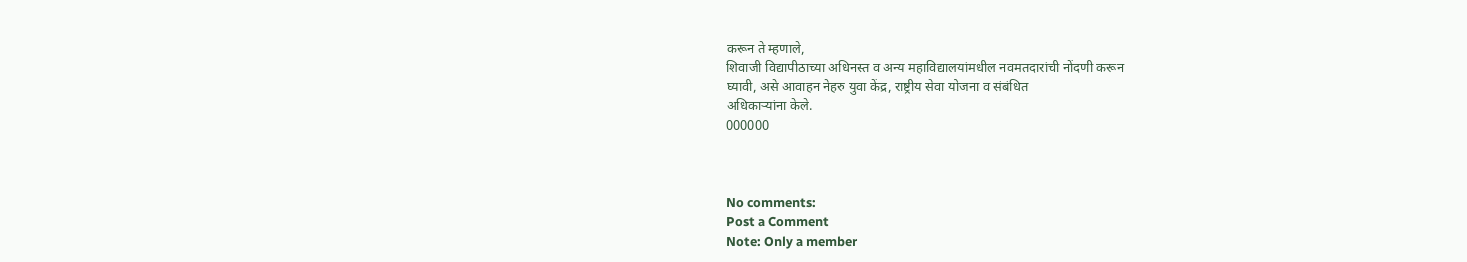करून ते म्हणाले,
शिवाजी विद्यापीठाच्या अधिनस्त व अन्य महाविद्यालयांमधील नवमतदारांची नोंदणी करून
घ्यावी, असे आवाहन नेहरु युवा केंद्र, राष्ट्रीय सेवा योजना व संबंधित
अधिकाऱ्यांना केले.
000000



No comments:
Post a Comment
Note: Only a member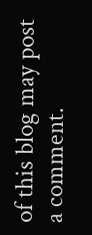of this blog may post a comment.